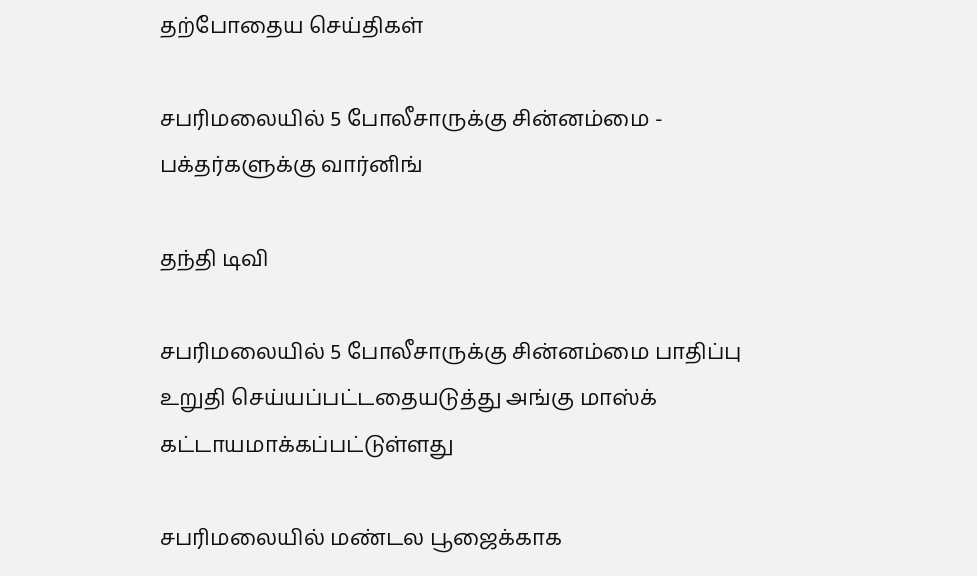தற்போதைய செய்திகள்

சபரிமலையில் 5 போலீசாருக்கு சின்னம்மை - பக்தர்களுக்கு வார்னிங்

தந்தி டிவி

சபரிமலையில் 5 போலீசாருக்கு சின்னம்மை பாதிப்பு உறுதி செய்யப்பட்டதையடுத்து அங்கு மாஸ்க் கட்டாயமாக்கப்பட்டுள்ளது

சபரிமலையில் மண்டல பூஜைக்காக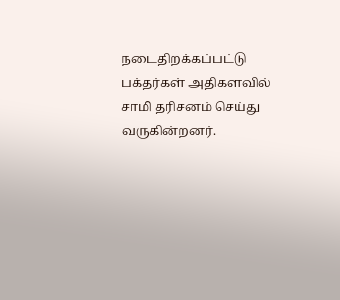நடைதிறக்கப்பட்டு பக்தர்கள் அதிகளவில் சாமி தரிசனம் செய்து வருகின்றனர்.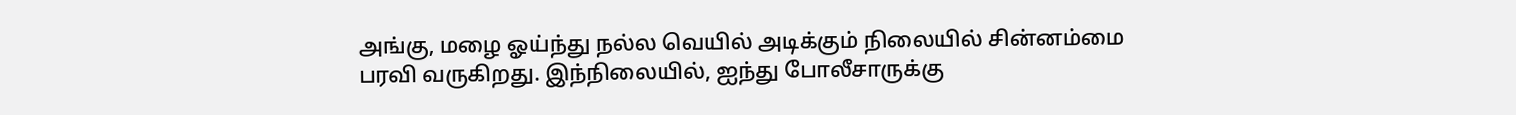அங்கு, மழை ஓய்ந்து நல்ல வெயில் அடிக்கும் நிலையில் சின்னம்மை பரவி வருகிறது. இந்நிலையில், ஐந்து போலீசாருக்கு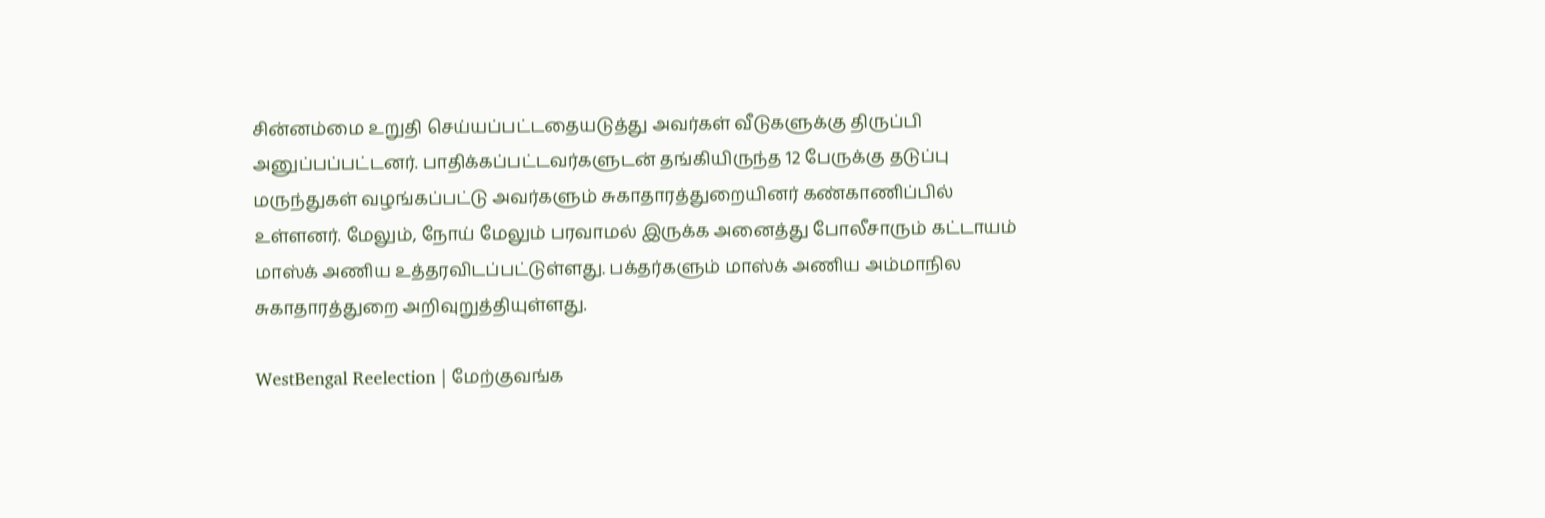சின்னம்மை உறுதி செய்யப்பட்டதையடுத்து அவர்கள் வீடுகளுக்கு திருப்பி அனுப்பப்பட்டனர். பாதிக்கப்பட்டவர்களுடன் தங்கியிருந்த 12 பேருக்கு தடுப்பு மருந்துகள் வழங்கப்பட்டு அவர்களும் சுகாதாரத்துறையினர் கண்காணிப்பில் உள்ளனர். மேலும், நோய் மேலும் பரவாமல் இருக்க அனைத்து போலீசாரும் கட்டாயம் மாஸ்க் அணிய உத்தரவிடப்பட்டுள்ளது. பக்தர்களும் மாஸ்க் அணிய அம்மாநில சுகாதாரத்துறை அறிவுறுத்தியுள்ளது.

WestBengal Reelection | மேற்குவங்க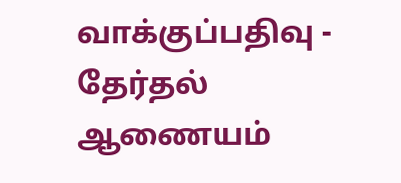வாக்குப்பதிவு - தேர்தல் ஆணையம்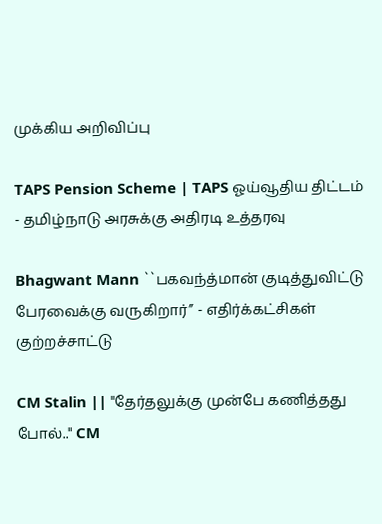முக்கிய அறிவிப்பு

TAPS Pension Scheme | TAPS ஓய்வூதிய திட்டம் - தமிழ்நாடு அரசுக்கு அதிரடி உத்தரவு

Bhagwant Mann ``பகவந்த்மான் குடித்துவிட்டு பேரவைக்கு வருகிறார்’’ - எதிர்க்கட்சிகள் குற்றச்சாட்டு

CM Stalin || "தேர்தலுக்கு முன்பே கணித்தது போல்.." CM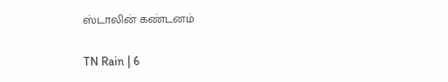ஸ்டாலின் கண்டனம்

TN Rain | 6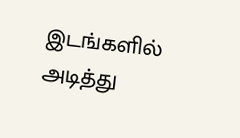இடங்களில் அடித்து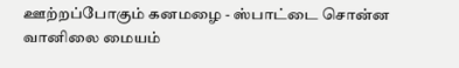ஊற்றப்போகும் கனமழை - ஸ்பாட்டை சொன்ன வானிலை மையம்